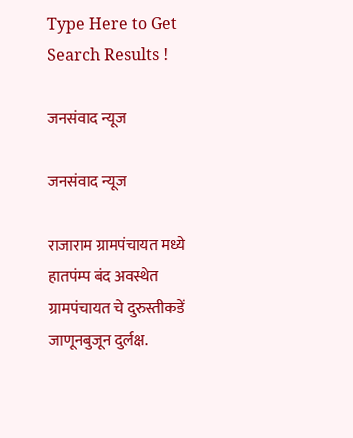Type Here to Get Search Results !

जनसंवाद न्यूज

जनसंवाद न्यूज

राजाराम ग्रामपंचायत मध्ये हातपंम्प बंद अवस्थेत ग्रामपंचायत चे दुरुस्तीकडें जाणूनबुजून दुर्लक्ष.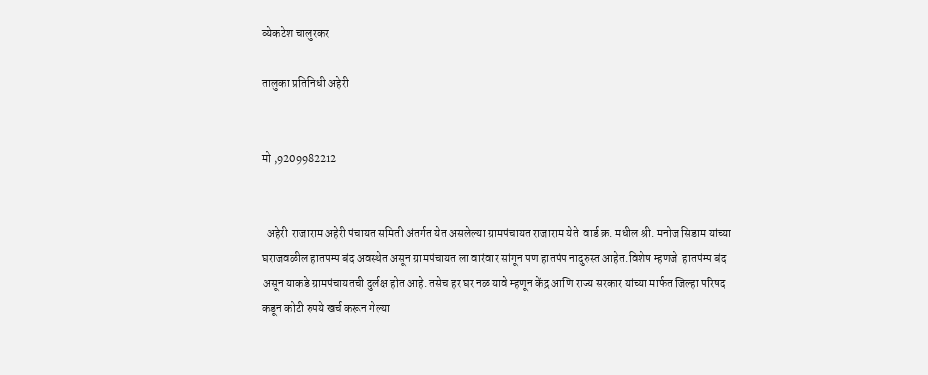व्येकटेश चालुरकर

तालुका प्रतिनिधी अहेरी


मो ,9209982212


  अहेरी  राजाराम अहेरी पंचायत समिती अंतर्गत येत असलेल्या ग्रामपंचायत राजाराम येते  वार्ड क्र. मधील श्री. मनोज सिडाम यांच्या घराजवळील हातपम्प बंद अवस्थेत असून ग्रामपंचायत ला वारंवार सांगून पण हातपंप नादुरुस्त आहेत.विशेष म्हणजे  हातपंम्प बंद असून याकडे ग्रामपंचायतची दुर्लक्ष होत आहे. तसेच हर घर नळ यावे म्हणून केंद्र आणि राज्य सरकार यांच्या मार्फत जिल्हा परिषद कडून कोटी रुपये खर्च करून गेल्या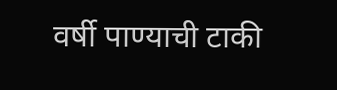वर्षी पाण्याची टाकी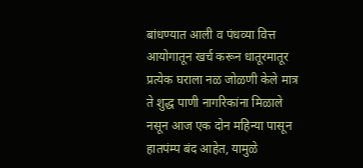बांधण्यात आली व पंधव्या वित्त आयोगातून खर्च करून धातूरमातूर प्रत्येक घराला नळ जोळणी केले मात्र ते शुद्ध पाणी नागरिकांना मिळाले नसून आज एक दोन महिन्या पासून हातपंम्प बंद आहेत, यामुळे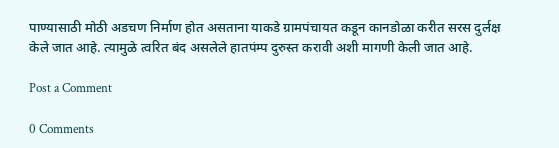पाण्यासाठी मोठी अडचण निर्माण होत असताना याकडे ग्रामपंचायत कडून कानडोळा करीत सरस दुर्लक्ष केले जात आहे. त्यामुळे त्वरित बंद असलेले हातपंम्प दुरुस्त करावी अशी मागणी केली जात आहे.

Post a Comment

0 Comments